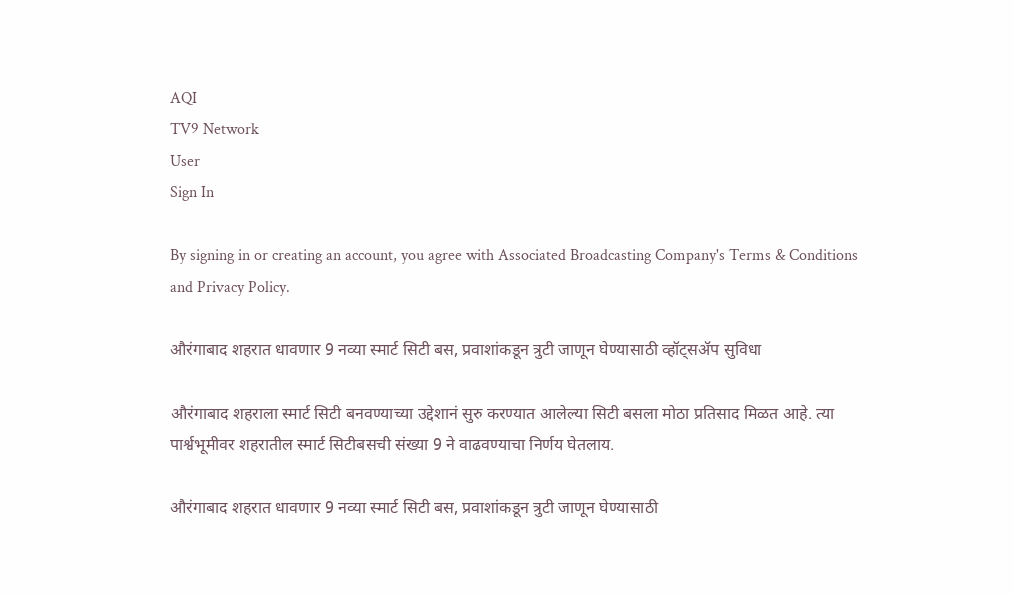AQI
TV9 Network
User
Sign In

By signing in or creating an account, you agree with Associated Broadcasting Company's Terms & Conditions and Privacy Policy.

औरंगाबाद शहरात धावणार 9 नव्या स्मार्ट सिटी बस, प्रवाशांकडून त्रुटी जाणून घेण्यासाठी व्हॉट्सॲप सुविधा

औरंगाबाद शहराला स्मार्ट सिटी बनवण्याच्या उद्देशानं सुरु करण्यात आलेल्या सिटी बसला मोठा प्रतिसाद मिळत आहे. त्या पार्श्वभूमीवर शहरातील स्मार्ट सिटीबसची संख्या 9 ने वाढवण्याचा निर्णय घेतलाय.

औरंगाबाद शहरात धावणार 9 नव्या स्मार्ट सिटी बस, प्रवाशांकडून त्रुटी जाणून घेण्यासाठी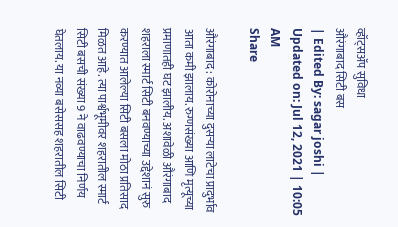व्हॉट्सॲप सुविधा
औरंगाबाद सिटी बस
| Edited By: sagar joshi | Updated on: Jul 12, 2021 | 10:05 AM
Share

औरंगाबाद : कोरोनाच्या दुसऱ्या लाटेचा प्रादुर्भाव आता कमी झालाय. रुग्णसंख्या आणि मृत्यूच्या प्रमाणातही घट झालीय. अशावेळी औरंगाबाद शहराला स्मार्ट सिटी बनवण्याच्या उद्देशानं सुरु करण्यात आलेल्या सिटी बसला मोठा प्रतिसाद मिळत आहे. त्या पार्श्वभूमीवर शहरातील स्मार्ट सिटी बसची संख्या 9 ने वाढवण्याचा निर्णय घेतलाय. या नव्या बसेससह शहरातील सिटी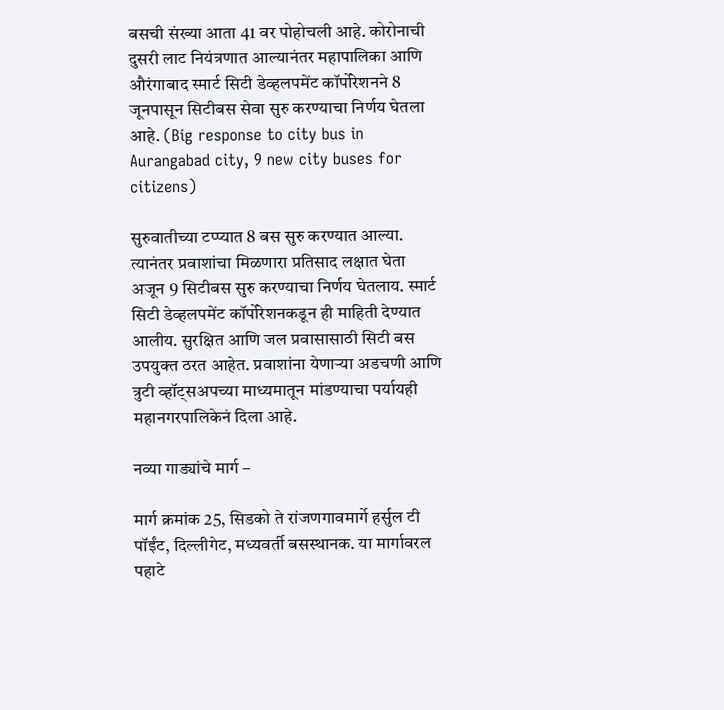बसची संख्या आता 41 वर पोहोचली आहे. कोरोनाची दुसरी लाट नियंत्रणात आल्यानंतर महापालिका आणि औरंगाबाद स्मार्ट सिटी डेव्हलपमेंट कॉर्पोरेशनने 8 जूनपासून सिटीबस सेवा सुरु करण्याचा निर्णय घेतला आहे. (Big response to city bus in Aurangabad city, 9 new city buses for citizens)

सुरुवातीच्या टप्प्यात 8 बस सुरु करण्यात आल्या. त्यानंतर प्रवाशांचा मिळणारा प्रतिसाद लक्षात घेता अजून 9 सिटीबस सुरु करण्याचा निर्णय घेतलाय. स्मार्ट सिटी डेव्हलपमेंट कॉर्पोरेशनकडून ही माहिती देण्यात आलीय. सुरक्षित आणि जल प्रवासासाठी सिटी बस उपयुक्त ठरत आहेत. प्रवाशांना येणाऱ्या अडचणी आणि त्रुटी व्हॉट्सअपच्या माध्यमातून मांडण्याचा पर्यायही महानगरपालिकेनं दिला आहे.

नव्या गाड्यांचे मार्ग –

मार्ग क्रमांक 25, सिडको ते रांजणगावमार्गे हर्सुल टी पॉईंट, दिल्लीगेट, मध्यवर्ती बसस्थानक. या मार्गावरल पहाटे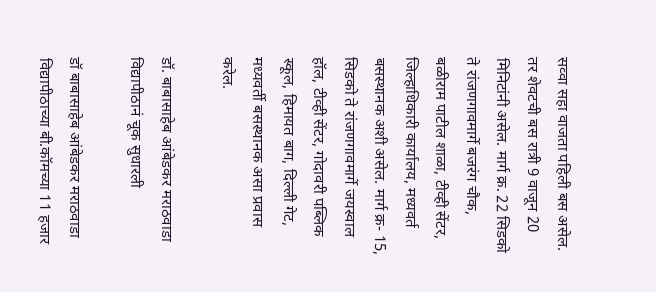सव्वा सहा वाजता पहिली बस असेल. तर शेवटची बस रात्री 9 वाजून 20 मिनिटांनी असेल. मार्ग क्र. 22 सिडको ते रांजणगावमार्गे बजरंग चौक, बळीराम पाटील शाळा, टीव्ही सेंटर, जिल्हाधिकारी कार्यालय, मध्यवर्त बसस्थानक अशी असेल. मार्ग क्र- 15, सिडको ते रांजणगावमार्गे जयस्वाल हॉल, टीव्ही सेंटर, गोदावरी पब्लिक स्कूल, हिमायत बाग, दिल्ली गेट, मध्यवर्ती बसस्थानक असा प्रवास करेल.

डॉ. बाबासाहेब आंबेडकर मराठवाडा विद्यापीठानं चूक सुधारली

डॉ बाबासाहेब आंबेडकर मराठवाडा विद्यापीठाच्या बी.कॉमच्या 11 हजार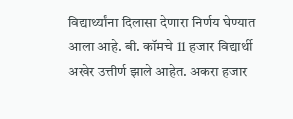विद्यार्थ्यांना दिलासा देणारा निर्णय घेण्यात आला आहे. बी. कॉमचे 11 हजार विद्यार्थी अखेर उत्तीर्ण झाले आहेत. अकरा हजार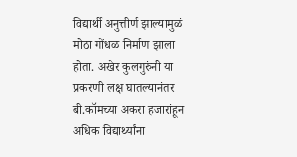विद्यार्थी अनुत्तीर्ण झाल्यामुळं मोठा गोंधळ निर्माण झाला होता. अखेर कुलगुरुंनी या प्रकरणी लक्ष घातल्यानंतर बी.कॉमच्या अकरा हजारांहून अधिक विद्यार्थ्यांना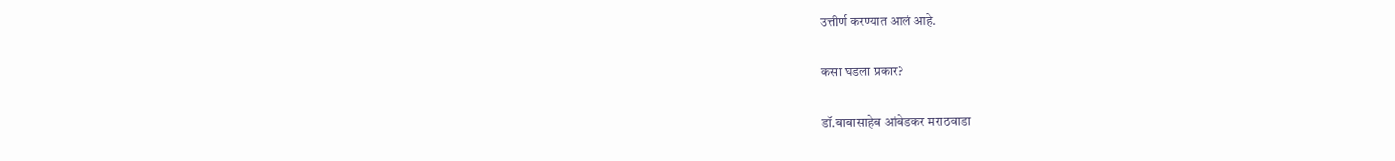उत्तीर्ण करण्यात आलं आहे.

कसा घडला प्रकार?

डॉ.बाबासाहेब आंबेडकर मराठवाडा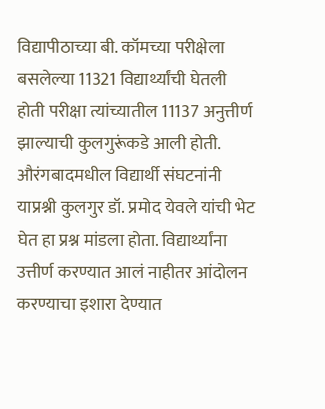विद्यापीठाच्या बी. कॉमच्या परीक्षेला बसलेल्या 11321 विद्यार्थ्यांची घेतली होती परीक्षा त्यांच्यातील 11137 अनुत्तीर्ण झाल्याची कुलगुरूंकडे आली होती. औरंगबादमधील विद्यार्थी संघटनांनी याप्रश्नी कुलगुर डॉ. प्रमोद येवले यांची भेट घेत हा प्रश्न मांडला होता. विद्यार्थ्यांना उत्तीर्ण करण्यात आलं नाहीतर आंदोलन करण्याचा इशारा देण्यात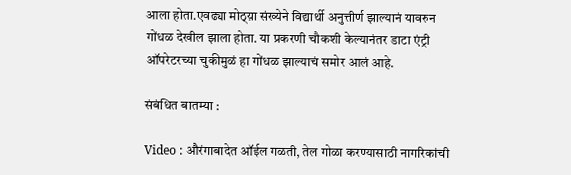आला होता.एवढ्या मोठ्य़ा संख्येने विद्यार्थी अनुत्तीर्ण झाल्यानं यावरुन गोंधळ देखील झाला होता. या प्रकरणी चौकशी केल्यानंतर डाटा एंट्री ऑपरेटरच्या चुकीमुळं हा गोंधळ झाल्याचं समोर आलं आहे.

संबंधित बातम्या :

Video : औरंगाबादेत ऑईल गळती, तेल गोळा करण्यासाठी नागरिकांची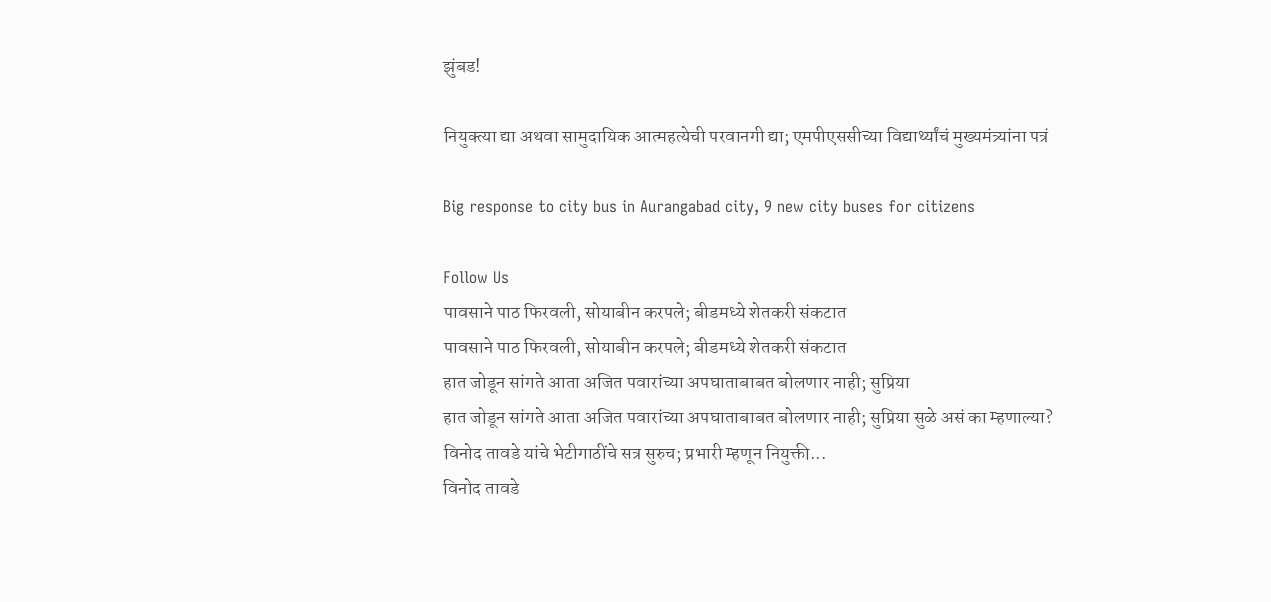झुंबड!

नियुक्त्या द्या अथवा सामुदायिक आत्महत्येची परवानगी द्या; एमपीएससीच्या विद्यार्थ्यांचं मुख्यमंत्र्यांना पत्रं

Big response to city bus in Aurangabad city, 9 new city buses for citizens

Follow Us
पावसाने पाठ फिरवली, सोयाबीन करपले; बीडमध्ये शेतकरी संकटात
पावसाने पाठ फिरवली, सोयाबीन करपले; बीडमध्ये शेतकरी संकटात
हात जोडून सांगते आता अजित पवारांच्या अपघाताबाबत बोलणार नाही; सुप्रिया
हात जोडून सांगते आता अजित पवारांच्या अपघाताबाबत बोलणार नाही; सुप्रिया सुळे असं का म्हणाल्या?
विनोद तावडे यांचे भेटीगाठींचे सत्र सुरुच; प्रभारी म्हणून नियुक्ती...
विनोद तावडे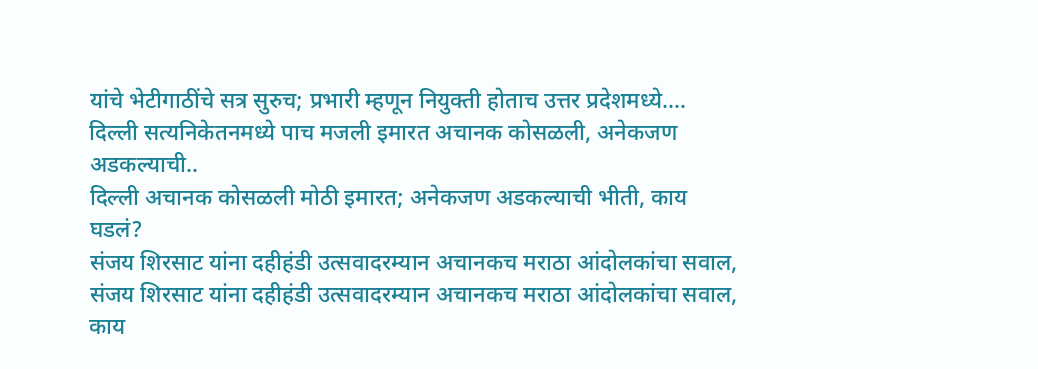यांचे भेटीगाठींचे सत्र सुरुच; प्रभारी म्हणून नियुक्ती होताच उत्तर प्रदेशमध्ये....
दिल्ली सत्यनिकेतनमध्ये पाच मजली इमारत अचानक कोसळली, अनेकजण अडकल्याची..
दिल्ली अचानक कोसळली मोठी इमारत; अनेकजण अडकल्याची भीती, काय घडलं?
संजय शिरसाट यांना दहीहंडी उत्सवादरम्यान अचानकच मराठा आंदोलकांचा सवाल,
संजय शिरसाट यांना दहीहंडी उत्सवादरम्यान अचानकच मराठा आंदोलकांचा सवाल, काय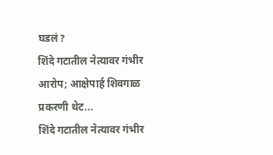घडलं?
शिंदे गटातील नेत्यावर गंभीर आरोप; आक्षेपार्ह शिवगाळ प्रकरणी थेट...
शिंदे गटातील नेत्यावर गंभीर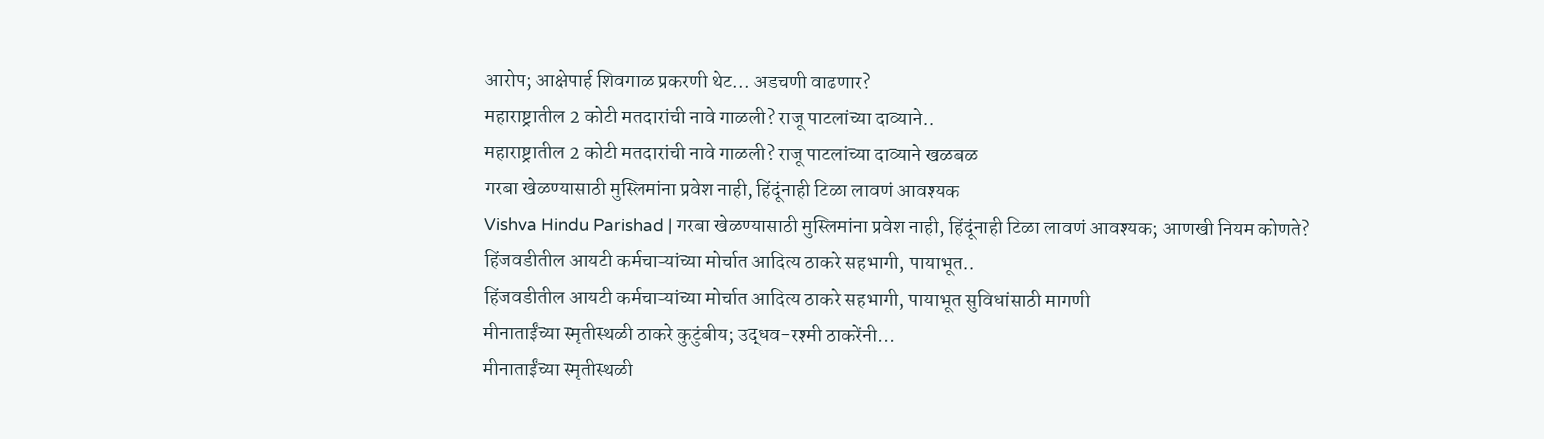आरोप; आक्षेपार्ह शिवगाळ प्रकरणी थेट... अडचणी वाढणार?
महाराष्ट्रातील 2 कोटी मतदारांची नावे गाळली? राजू पाटलांच्या दाव्याने..
महाराष्ट्रातील 2 कोटी मतदारांची नावे गाळली? राजू पाटलांच्या दाव्याने खळबळ
गरबा खेळण्यासाठी मुस्लिमांना प्रवेश नाही, हिंदूंनाही टिळा लावणं आवश्यक
Vishva Hindu Parishad | गरबा खेळण्यासाठी मुस्लिमांना प्रवेश नाही, हिंदूंनाही टिळा लावणं आवश्यक; आणखी नियम कोणते?
हिंजवडीतील आयटी कर्मचाऱ्यांच्या मोर्चात आदित्य ठाकरे सहभागी, पायाभूत..
हिंजवडीतील आयटी कर्मचाऱ्यांच्या मोर्चात आदित्य ठाकरे सहभागी, पायाभूत सुविधांसाठी मागणी
मीनाताईंच्या स्मृतीस्थळी ठाकरे कुटुंबीय; उद्धव-रश्मी ठाकरेंनी...
मीनाताईंच्या स्मृतीस्थळी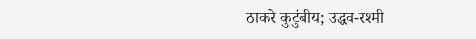ठाकरे कुटुंबीय; उद्धव-रश्मी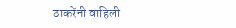ठाकरेंनी वाहिली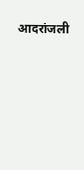आदरांजली